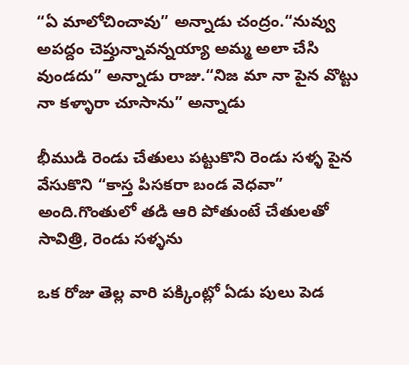“ఏ మాలోచించావు” అన్నాడు చంద్రం.“నువ్వు అపద్దం చెప్తున్నావన్నయ్యా అమ్మ అలా చేసి వుండదు” అన్నాడు రాజు.“నిజ మా నా పైన వొట్టు నా కళ్ళారా చూసాను” అన్నాడు

భీముడి రెండు చేతులు పట్టుకొని రెండు సళ్ళ పైన వేసుకొని “కాస్త పిసకరా బండ వెధవా” అంది.గొంతులో తడి ఆరి పోతుంటే చేతులతో సావిత్రి, రెండు సళ్ళను

ఒక రోజు తెల్ల వారి పక్కింట్లో ఏడు పులు పెడ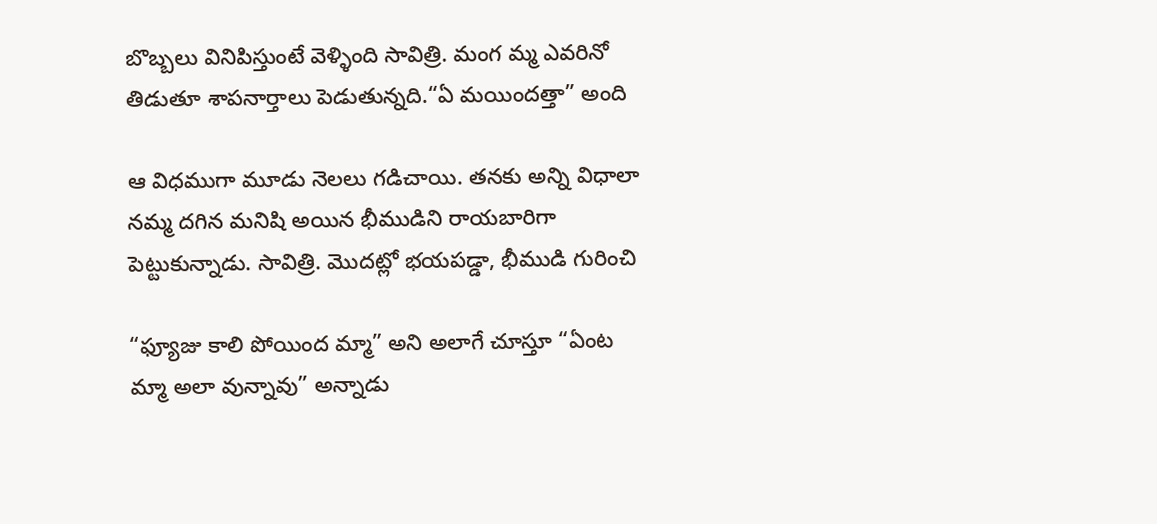బొబ్బలు వినిపిస్తుంటే వెళ్ళింది సావిత్రి. మంగ మ్మ ఎవరినో తిడుతూ శాపనార్తాలు పెడుతున్నది.“ఏ మయిందత్తా” అంది

ఆ విధముగా మూడు నెలలు గడిచాయి. తనకు అన్ని విధాలా నమ్మ దగిన మనిషి అయిన భీముడిని రాయబారిగా పెట్టుకున్నాడు. సావిత్రి. మొదట్లో భయపడ్డా, భీముడి గురించి

“ఫ్యూజు కాలి పోయింద మ్మా” అని అలాగే చూస్తూ “ఏంట మ్మా అలా వున్నావు” అన్నాడు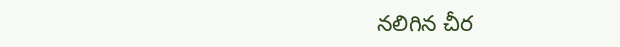నలిగిన చీర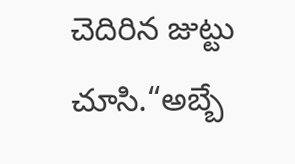చెదిరిన జుట్టు చూసి.“అబ్బే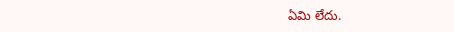ఏమి లేదు.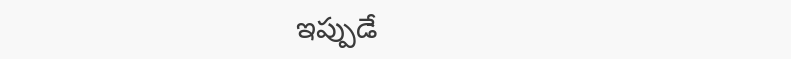ఇప్పుడే